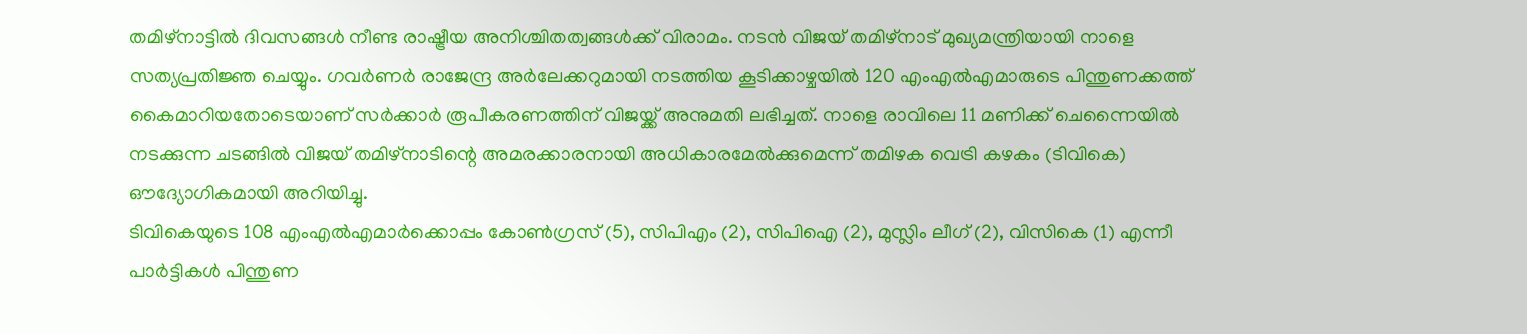തമിഴ്നാട്ടിൽ ദിവസങ്ങൾ നീണ്ട രാഷ്ട്രീയ അനിശ്ചിതത്വങ്ങൾക്ക് വിരാമം. നടൻ വിജയ് തമിഴ്നാട് മുഖ്യമന്ത്രിയായി നാളെ സത്യപ്രതിജ്ഞ ചെയ്യും. ഗവർണർ രാജേന്ദ്ര അർലേക്കറുമായി നടത്തിയ കൂടിക്കാഴ്ചയിൽ 120 എംഎൽഎമാരുടെ പിന്തുണക്കത്ത് കൈമാറിയതോടെയാണ് സർക്കാർ രൂപീകരണത്തിന് വിജയ്ക്ക് അനുമതി ലഭിച്ചത്. നാളെ രാവിലെ 11 മണിക്ക് ചെന്നൈയിൽ നടക്കുന്ന ചടങ്ങിൽ വിജയ് തമിഴ്നാടിന്റെ അമരക്കാരനായി അധികാരമേൽക്കുമെന്ന് തമിഴക വെട്രി കഴകം (ടിവികെ) ഔദ്യോഗികമായി അറിയിച്ചു.
ടിവികെയുടെ 108 എംഎൽഎമാർക്കൊപ്പം കോൺഗ്രസ് (5), സിപിഎം (2), സിപിഐ (2), മുസ്ലിം ലീഗ് (2), വിസികെ (1) എന്നീ പാർട്ടികൾ പിന്തുണ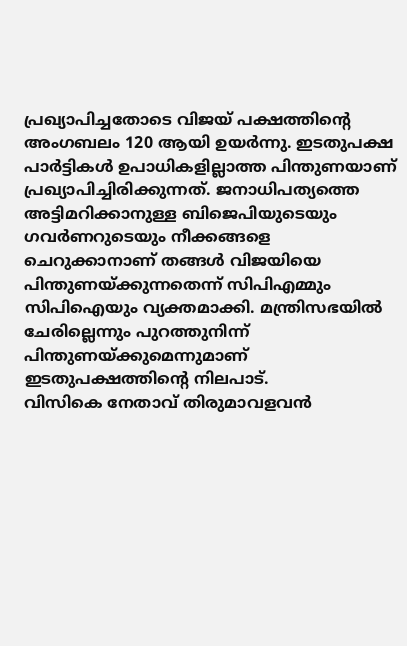പ്രഖ്യാപിച്ചതോടെ വിജയ് പക്ഷത്തിന്റെ അംഗബലം 120 ആയി ഉയർന്നു. ഇടതുപക്ഷ പാർട്ടികൾ ഉപാധികളില്ലാത്ത പിന്തുണയാണ് പ്രഖ്യാപിച്ചിരിക്കുന്നത്. ജനാധിപത്യത്തെ അട്ടിമറിക്കാനുള്ള ബിജെപിയുടെയും ഗവർണറുടെയും നീക്കങ്ങളെ ചെറുക്കാനാണ് തങ്ങൾ വിജയിയെ പിന്തുണയ്ക്കുന്നതെന്ന് സിപിഎമ്മും സിപിഐയും വ്യക്തമാക്കി. മന്ത്രിസഭയിൽ ചേരില്ലെന്നും പുറത്തുനിന്ന് പിന്തുണയ്ക്കുമെന്നുമാണ് ഇടതുപക്ഷത്തിന്റെ നിലപാട്.
വിസികെ നേതാവ് തിരുമാവളവൻ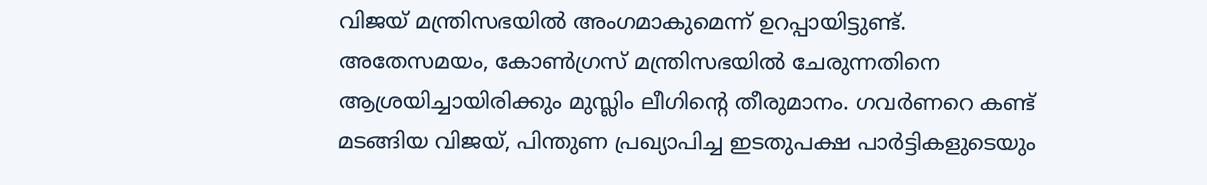വിജയ് മന്ത്രിസഭയിൽ അംഗമാകുമെന്ന് ഉറപ്പായിട്ടുണ്ട്. അതേസമയം, കോൺഗ്രസ് മന്ത്രിസഭയിൽ ചേരുന്നതിനെ ആശ്രയിച്ചായിരിക്കും മുസ്ലിം ലീഗിന്റെ തീരുമാനം. ഗവർണറെ കണ്ട് മടങ്ങിയ വിജയ്, പിന്തുണ പ്രഖ്യാപിച്ച ഇടതുപക്ഷ പാർട്ടികളുടെയും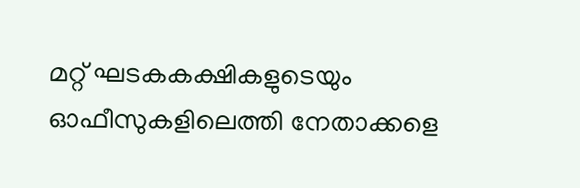മറ്റ് ഘടകകക്ഷികളുടെയും ഓഫീസുകളിലെത്തി നേതാക്കളെ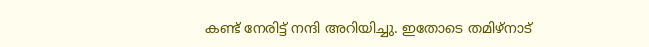കണ്ട് നേരിട്ട് നന്ദി അറിയിച്ചു. ഇതോടെ തമിഴ്നാട്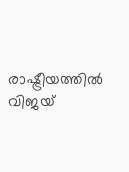രാഷ്ട്രീയത്തിൽ വിജയ്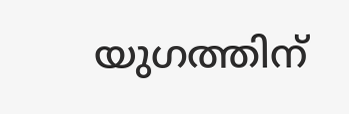യുഗത്തിന്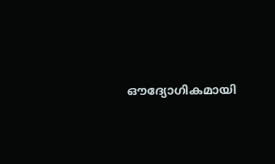ഔദ്യോഗികമായി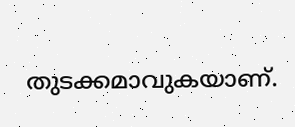തുടക്കമാവുകയാണ്.